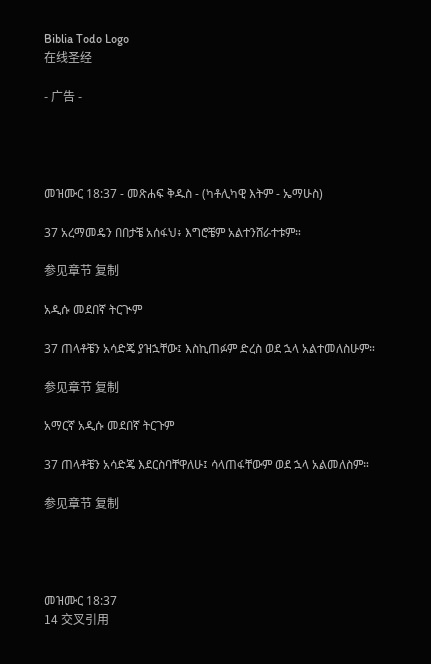Biblia Todo Logo
在线圣经

- 广告 -




መዝሙር 18:37 - መጽሐፍ ቅዱስ - (ካቶሊካዊ እትም - ኤማሁስ)

37 አረማመዴን በበታቼ አሰፋህ፥ እግሮቼም አልተንሸራተቱም።

参见章节 复制

አዲሱ መደበኛ ትርጒም

37 ጠላቶቼን አሳድጄ ያዝኋቸው፤ እስኪጠፉም ድረስ ወደ ኋላ አልተመለስሁም።

参见章节 复制

አማርኛ አዲሱ መደበኛ ትርጉም

37 ጠላቶቼን አሳድጄ እደርስባቸዋለሁ፤ ሳላጠፋቸውም ወደ ኋላ አልመለስም።

参见章节 复制




መዝሙር 18:37
14 交叉引用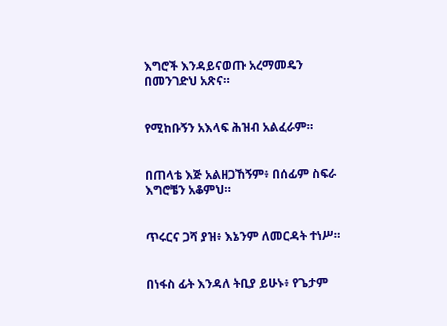እግሮች እንዳይናወጡ አረማመዴን በመንገድህ አጽና።


የሚከቡኝን አእላፍ ሕዝብ አልፈራም።


በጠላቴ እጅ አልዘጋኸኝም፥ በሰፊም ስፍራ እግሮቼን አቆምህ።


ጥሩርና ጋሻ ያዝ፥ እኔንም ለመርዳት ተነሥ።


በነፋስ ፊት እንዳለ ትቢያ ይሁኑ፥ የጌታም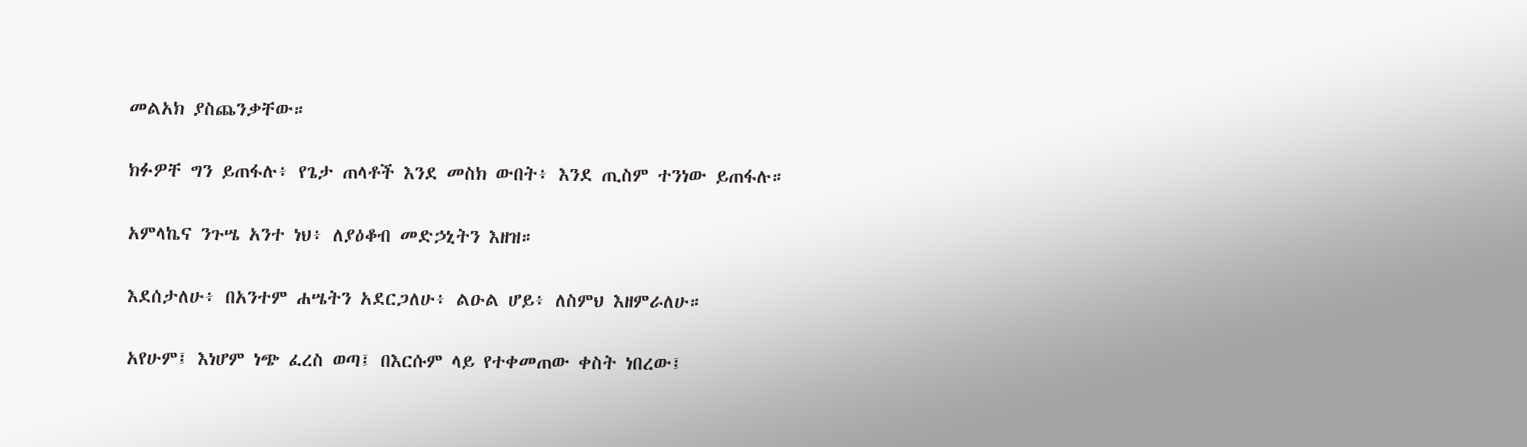መልአክ ያስጨንቃቸው።


ክፉዎቸ ግን ይጠፋሉ፥ የጌታ ጠላቶች እንደ መስክ ውበት፥ እንደ ጢስም ተንነው ይጠፋሉ።


አምላኬና ንጉሤ አንተ ነህ፥ ለያዕቆብ መድኃኒትን እዘዝ።


እደሰታለሁ፥ በአንተም ሐሤትን አደርጋለሁ፥ ልዑል ሆይ፥ ለስምህ እዘምራለሁ።


አየሁም፤ እነሆም ነጭ ፈረስ ወጣ፤ በእርሱም ላይ የተቀመጠው ቀስት ነበረው፤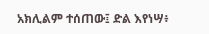አክሊልም ተሰጠው፤ ድል እየነሣ፥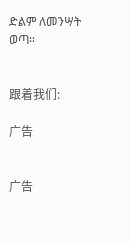ድልም ለመንሣት ወጣ።


跟着我们:

广告


广告